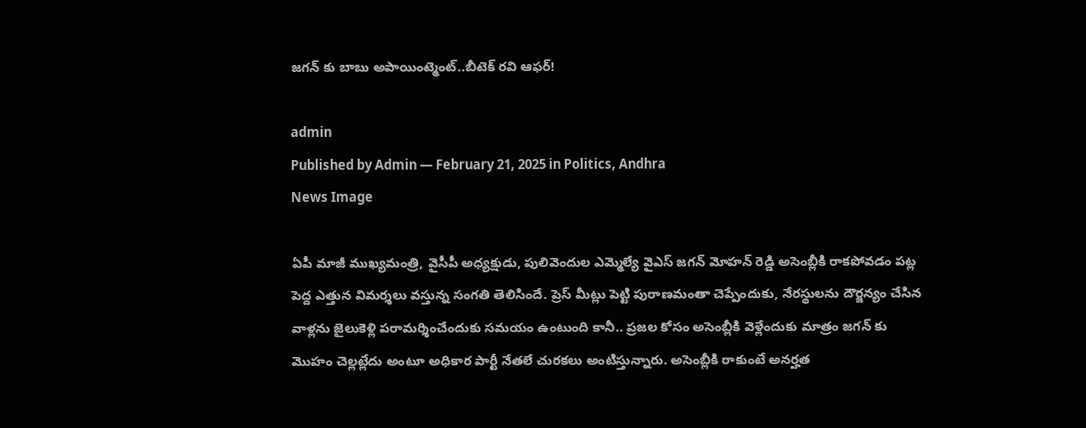జ‌గ‌న్ కు బాబు అపాయింట్మెంట్‌..బీటెక్ ర‌వి ఆఫ‌ర్!

admin
Published by Admin — February 21, 2025 in Politics, Andhra
News Image

ఏపీ మాజీ ముఖ్యమంత్రి, వైసీపీ అధ్యక్షుడు, పులివెందుల ఎమ్మెల్యే వైఎస్ జ‌గ‌న్ మోహన్ రెడ్డి అసెంబ్లీకి రాకపోవడం పట్ల పెద్ద ఎత్తున విమర్శలు వస్తున్న సంగతి తెలిసిందే. ప్రెస్ మీట్లు పెట్టి పురాణమంతా చెప్పేందుకు, నేరస్థులను దౌర్జన్యం చేసిన వాళ్లను జైలుకెళ్లి పరామర్శించేందుకు సమయం ఉంటుంది కానీ.. ప్రజల కోసం అసెంబ్లీకి వెళ్లేందుకు మాత్రం జగన్ కు మొహం చెల్లట్లేదు అంటూ అధికార పార్టీ నేతలే చురకలు అంటిస్తున్నారు. అసెంబ్లీకి రాకుంటే అనర్హత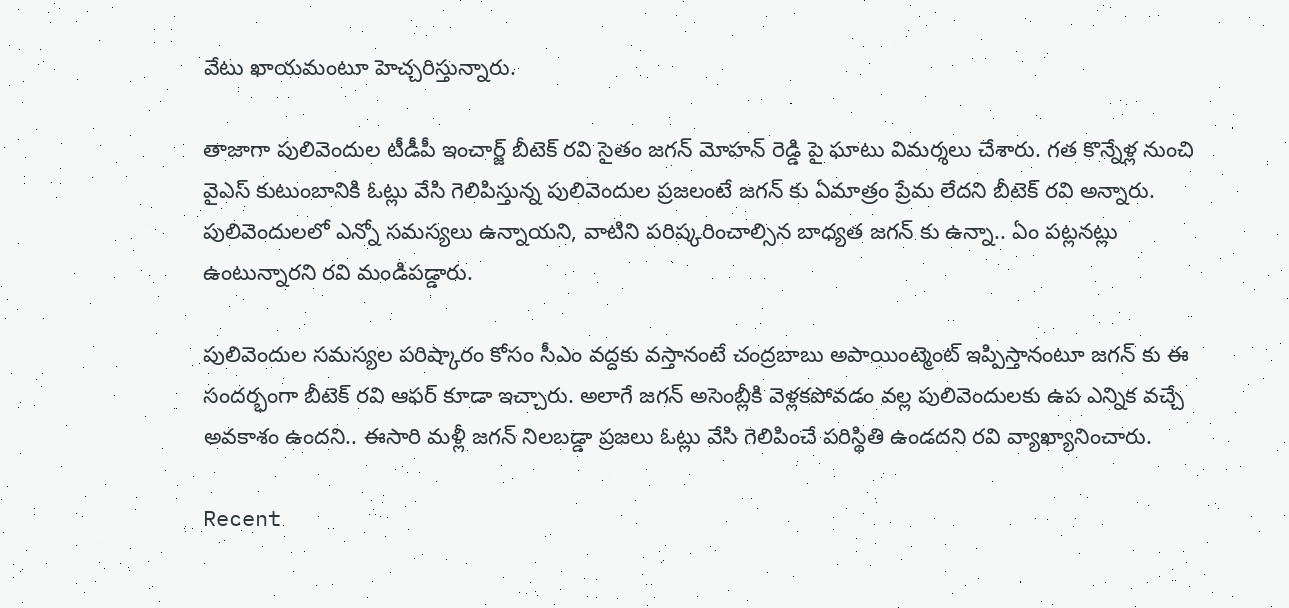వేటు ఖాయమంటూ హెచ్చరిస్తున్నారు.

తాజాగా పులివెందుల టీడీపీ ఇంచార్జ్ బీటెక్ రవి సైతం జగన్ మోహన్ రెడ్డి పై ఘాటు విమర్శలు చేశారు. గ‌త కొన్నేళ్ల నుంచి వైఎస్ కుటుంబానికి ఓట్లు వేసి గెలిపిస్తున్న పులివెందుల ప్రజలంటే జ‌గ‌న్ కు ఏమాత్రం ప్రేమ లేద‌ని బీటెక్ ర‌వి అన్నారు. పులివెందులలో ఎన్నో సమస్యలు ఉన్నాయని, వాటిని పరిష్కరించాల్సిన బాధ్యత జ‌గ‌న్ కు ఉన్నా.. ఏం ప‌ట్ల‌న‌ట్లు ఉంటున్నార‌ని ర‌వి మండిప‌డ్డారు.

పులివెందుల సమస్యల పరిష్కారం కోసం సీఎం వద్దకు వస్తానంటే చంద్రబాబు అపాయింట్మెంట్ ఇప్పిస్తానంటూ జ‌గ‌న్ కు ఈ సంద‌ర్భంగా బీటెక్ ర‌వి ఆఫ‌ర్ కూడా ఇచ్చారు. అలాగే జ‌గ‌న్ అసెంబ్లీకి వెళ్లకపోవడం వల్ల పులివెందులకు ఉప ఎన్నిక వచ్చే అవకాశం ఉంద‌ని.. ఈసారి మళ్లీ జగన్‌ నిలబడ్డా ప్ర‌జ‌లు ఓట్లు వేసి గెలిపించే ప‌రిస్థితి ఉండ‌ద‌ని ర‌వి వ్యాఖ్యానించారు.

Recent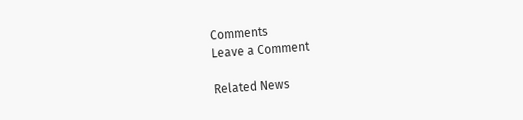Comments
Leave a Comment

Related News